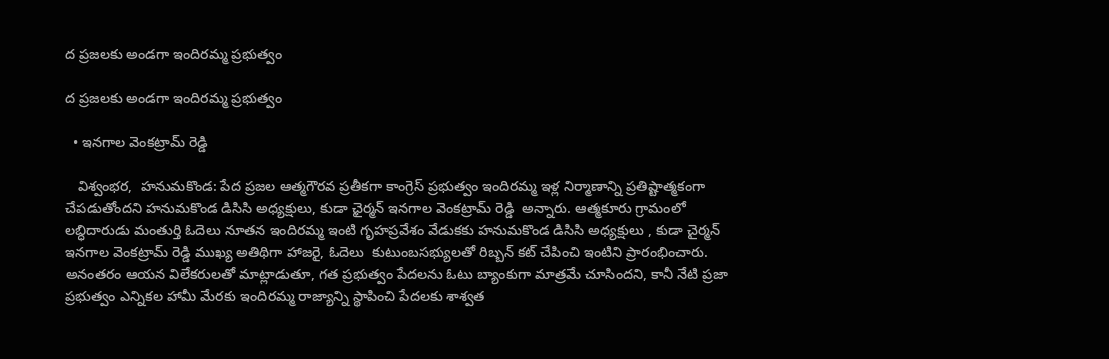ద ప్రజలకు అండగా ఇందిరమ్మ ప్రభుత్వం

ద ప్రజలకు అండగా ఇందిరమ్మ ప్రభుత్వం

  • ఇనగాల వెంకట్రామ్ రెడ్డి

   విశ్వంభర,  హనుమకొండ: పేద ప్రజల ఆత్మగౌరవ ప్రతీకగా కాంగ్రెస్ ప్రభుత్వం ఇందిరమ్మ ఇళ్ల నిర్మాణాన్ని ప్రతిష్టాత్మకంగా చేపడుతోందని హనుమకొండ డిసిసి అధ్యక్షులు, కుడా ఛైర్మన్ ఇనగాల వెంకట్రామ్ రెడ్డి  అన్నారు. ఆత్మకూరు గ్రామంలో లబ్ధిదారుడు మంతుర్తి ఓదెలు నూతన ఇందిరమ్మ ఇంటి గృహప్రవేశం వేడుకకు హనుమకొండ డిసిసి అధ్యక్షులు , కుడా చైర్మన్ ఇనగాల వెంకట్రామ్ రెడ్డి ముఖ్య అతిథిగా హాజరై, ఓదెలు  కుటుంబసభ్యులతో రిబ్బన్ కట్ చేపించి ఇంటిని ప్రారంభించారు. అనంతరం ఆయన విలేకరులతో మాట్లాడుతూ, గత ప్రభుత్వం పేదలను ఓటు బ్యాంకుగా మాత్రమే చూసిందని, కానీ నేటి ప్రజా ప్రభుత్వం ఎన్నికల హామీ మేరకు ఇందిరమ్మ రాజ్యాన్ని స్థాపించి పేదలకు శాశ్వత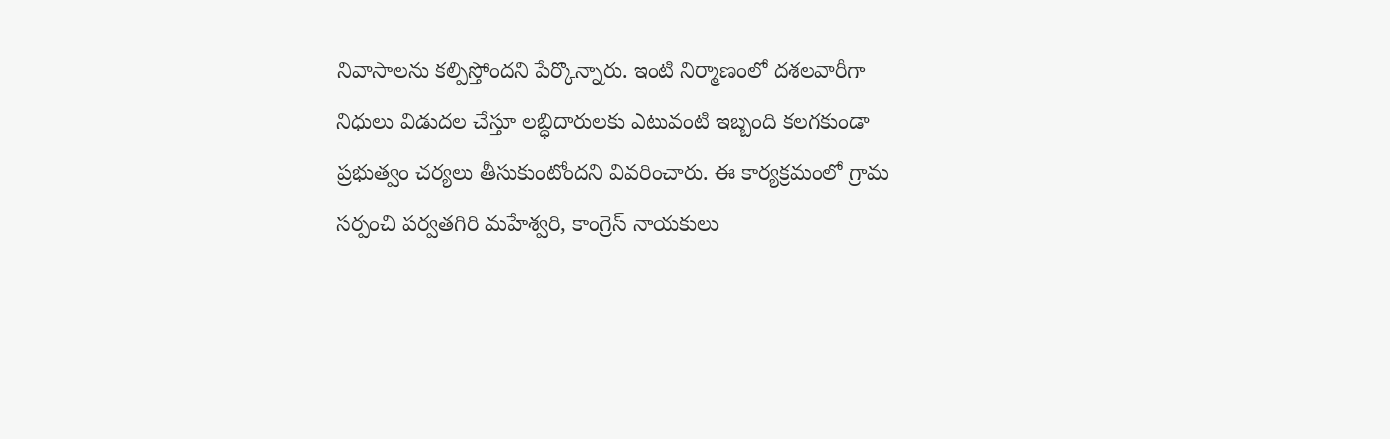నివాసాలను కల్పిస్తోందని పేర్కొన్నారు. ఇంటి నిర్మాణంలో దశలవారీగా నిధులు విడుదల చేస్తూ లబ్ధిదారులకు ఎటువంటి ఇబ్బంది కలగకుండా ప్రభుత్వం చర్యలు తీసుకుంటోందని వివరించారు. ఈ కార్యక్రమంలో గ్రామ సర్పంచి పర్వతగిరి మహేశ్వరి, కాంగ్రెస్ నాయకులు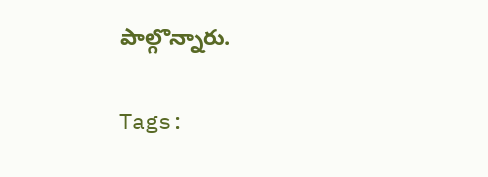పాల్గొన్నారు.

Tags: